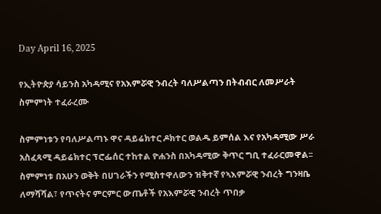Day April 16, 2025

የኢትዮጵያ ሳይንስ አካዳሚና የአእምሯዊ ንብረት ባለሥልጣን በትብብር ለመሥራት ስምምነት ተፈራረሙ

ስምምነቱን የባለሥልጣኑ ዋና ዳይሬክተር ዶክተር ወልዱ ይምሰል እና የአካዳሚው ሥራ አስፈጻሚ ዳይሬክተር ፕሮፌሰር ተከተል ዮሐንስ በአካዳሚው ቅጥር ግቢ ተፈራርመዋል፡፡ ስምምነቱ በአሁን ወቅት በሀገራችን የሚስተዋለውን ዝቅተኛ የኣእምሯዊ ንብረት ግንዛቤ ለማሻሻል፣ የጥናትና ምርምር ውጤቶች የአእምሯዊ ንብረት ጥበቃ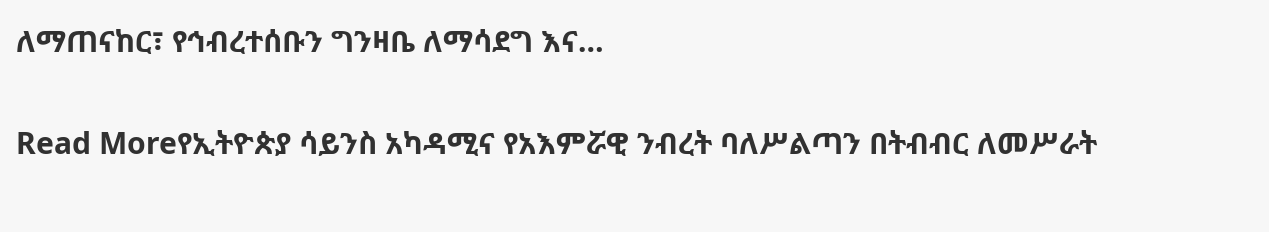ለማጠናከር፣ የኅብረተሰቡን ግንዛቤ ለማሳደግ እና…

Read Moreየኢትዮጵያ ሳይንስ አካዳሚና የአእምሯዊ ንብረት ባለሥልጣን በትብብር ለመሥራት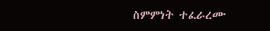ስምምነት ተፈራረሙ